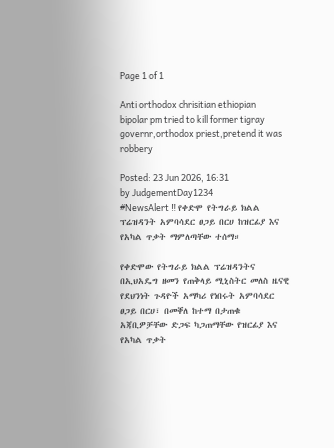Page 1 of 1

Anti orthodox chrisitian ethiopian bipolar pm tried to kill former tigray governr,orthodox priest,pretend it was robbery

Posted: 23 Jun 2026, 16:31
by JudgementDay1234
#NewsAlert ‼ የቀድሞ የትግራይ ክልል ፕሬዝዳንት አምባሳደር ፀጋይ በርሀ ከዝርፊያ እና የአካል ጥቃት ማምለጣቸው ተሰማ።

የቀድሞው የትግራይ ክልል ፕሬዝዳንትና በኢህአዴግ ዘመን የጠቅላይ ሚኒስትር መለስ ዜናዊ የደህንነት ጉዳዮች አማካሪ የነበሩት አምባሳደር ፀጋይ በርሀ፣ በመቐለ ከተማ በታጠቁ አጃቢዎቻቸው ድጋፍ ካጋጠማቸው የዝርፊያ እና የአካል ጥቃት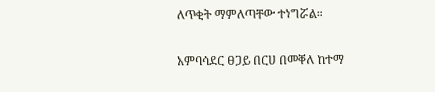ለጥቂት ማምለጣቸው ተነግሯል።

አምባሳደር ፀጋይ በርሀ በመቐለ ከተማ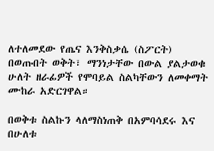ለተለመደው የጤና እንቅስቃሴ (ስፖርት) በወጡበት ወቅት፣ ማንነታቸው በውል ያልታወቁ ሁለት ዘራፊዎች የሞባይል ስልካቸውን ለመቀማት ሙከራ አድርገዋል።

በወቅቱ ስልኩን ላለማስነጠቅ በአምባሳደሩ እና በሁለቱ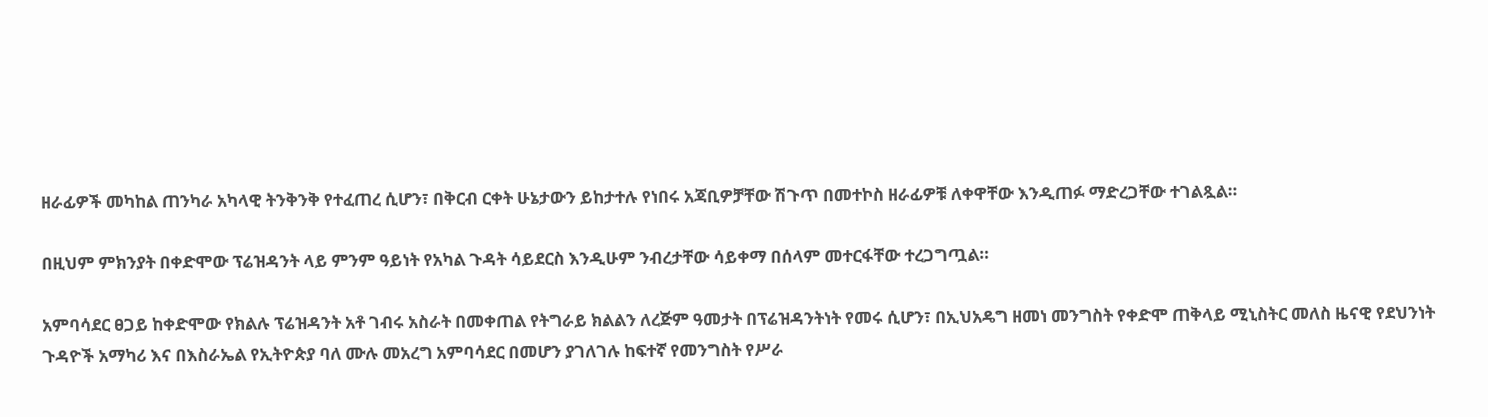ዘራፊዎች መካከል ጠንካራ አካላዊ ትንቅንቅ የተፈጠረ ሲሆን፣ በቅርብ ርቀት ሁኔታውን ይከታተሉ የነበሩ አጃቢዎቻቸው ሽጉጥ በመተኮስ ዘራፊዎቹ ለቀዋቸው እንዲጠፉ ማድረጋቸው ተገልጿል።

በዚህም ምክንያት በቀድሞው ፕሬዝዳንት ላይ ምንም ዓይነት የአካል ጉዳት ሳይደርስ እንዲሁም ንብረታቸው ሳይቀማ በሰላም መተርፋቸው ተረጋግጧል።

አምባሳደር ፀጋይ ከቀድሞው የክልሉ ፕሬዝዳንት አቶ ገብሩ አስራት በመቀጠል የትግራይ ክልልን ለረጅም ዓመታት በፕሬዝዳንትነት የመሩ ሲሆን፣ በኢህአዴግ ዘመነ መንግስት የቀድሞ ጠቅላይ ሚኒስትር መለስ ዜናዊ የደህንነት ጉዳዮች አማካሪ እና በእስራኤል የኢትዮጵያ ባለ ሙሉ መአረግ አምባሳደር በመሆን ያገለገሉ ከፍተኛ የመንግስት የሥራ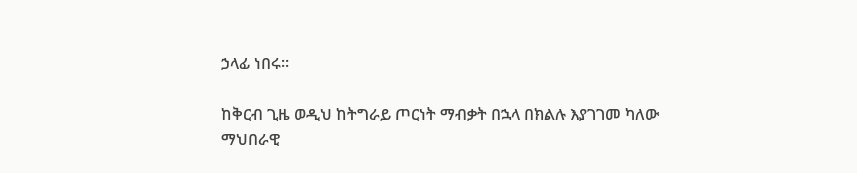ኃላፊ ነበሩ።

ከቅርብ ጊዜ ወዲህ ከትግራይ ጦርነት ማብቃት በኋላ በክልሉ እያገገመ ካለው ማህበራዊ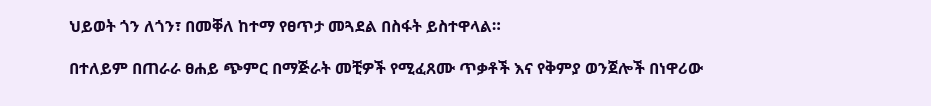ህይወት ጎን ለጎን፣ በመቐለ ከተማ የፀጥታ መጓደል በስፋት ይስተዋላል።

በተለይም በጠራራ ፀሐይ ጭምር በማጅራት መቺዎች የሚፈጸሙ ጥቃቶች እና የቅምያ ወንጀሎች በነዋሪው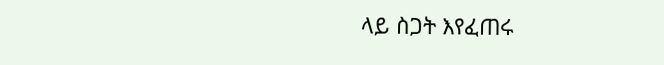ላይ ስጋት እየፈጠሩ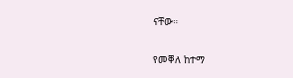ናቸው።

የመቐለ ከተማ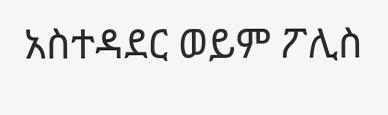አስተዳደር ወይም ፖሊስ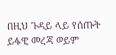በዚህ ጉዳይ ላይ የሰጡት ይፋዊ መረጃ ወይም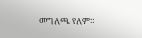መግለጫ የለም።